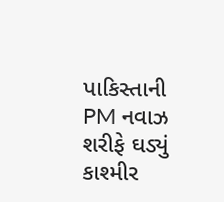પાકિસ્તાની PM નવાઝ શરીફે ઘડ્યું કાશ્મીર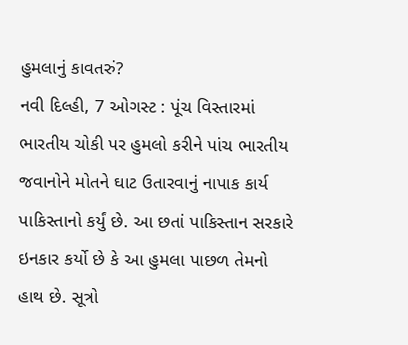હુમલાનું કાવતરું?
નવી દિલ્હી, 7 ઓગસ્ટ : પૂંચ વિસ્તારમાં ભારતીય ચોકી પર હુમલો કરીને પાંચ ભારતીય જવાનોને મોતને ઘાટ ઉતારવાનું નાપાક કાર્ય પાકિસ્તાનો કર્યું છે. આ છતાં પાકિસ્તાન સરકારે ઇનકાર કર્યો છે કે આ હુમલા પાછળ તેમનો હાથ છે. સૂત્રો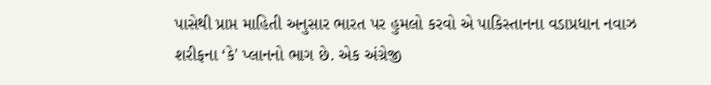પાસેથી પ્રાપ્ત માહિતી અનુસાર ભારત પર હુમલો કરવો એ પાકિસ્તાનના વડાપ્રધાન નવાઝ શરીફના ‘કે' પ્લાનનો ભાગ છે. એક અંગ્રેજી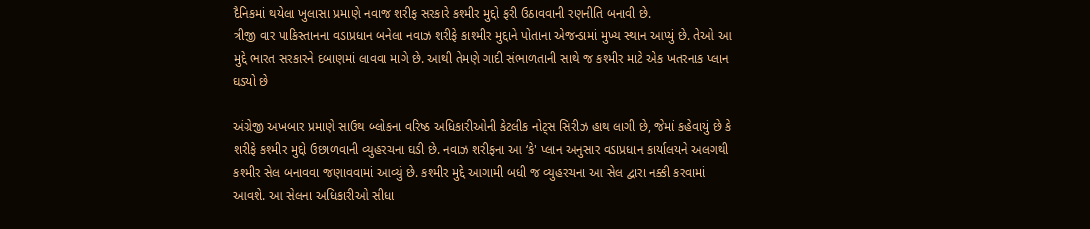દૈનિકમાં થયેલા ખુલાસા પ્રમાણે નવાજ શરીફ સરકારે કશ્મીર મુદ્દો ફરી ઉઠાવવાની રણનીતિ બનાવી છે.
ત્રીજી વાર પાકિસ્તાનના વડાપ્રધાન બનેલા નવાઝ શરીફે કાશ્મીર મુદ્દાને પોતાના એજન્ડામાં મુખ્ય સ્થાન આપ્યું છે. તેઓ આ મુદ્દે ભારત સરકારને દબાણમાં લાવવા માગે છે. આથી તેમણે ગાદી સંભાળતાની સાથે જ કશ્મીર માટે એક ખતરનાક પ્લાન ઘડ્યો છે

અંગ્રેજી અખબાર પ્રમાણે સાઉથ બ્લોકના વરિષ્ઠ અધિકારીઓની કેટલીક નોટ્સ સિરીઝ હાથ લાગી છે, જેમાં કહેવાયું છે કે શરીફે કશ્મીર મુદ્દો ઉછાળવાની વ્યુહરચના ઘડી છે. નવાઝ શરીફના આ ‘કે' પ્લાન અનુસાર વડાપ્રધાન કાર્યાલયને અલગથી કશ્મીર સેલ બનાવવા જણાવવામાં આવ્યું છે. કશ્મીર મુદ્દે આગામી બધી જ વ્યુહરચના આ સેલ દ્વારા નક્કી કરવામાં આવશે. આ સેલના અધિકારીઓ સીધા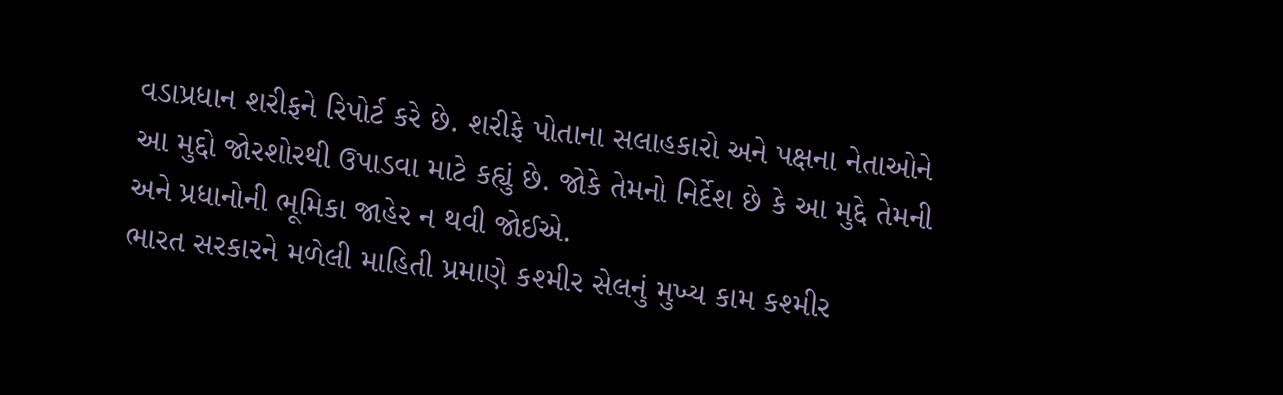વડાપ્રધાન શરીફને રિપોર્ટ કરે છે. શરીફે પોતાના સલાહકારો અને પક્ષના નેતાઓને આ મુદ્દો જોરશોરથી ઉપાડવા માટે કહ્યું છે. જોકે તેમનો નિર્દેશ છે કે આ મુદ્દે તેમની અને પ્રધાનોની ભૂમિકા જાહેર ન થવી જોઈએ.
ભારત સરકારને મળેલી માહિતી પ્રમાણે કશ્મીર સેલનું મુખ્ય કામ કશ્મીર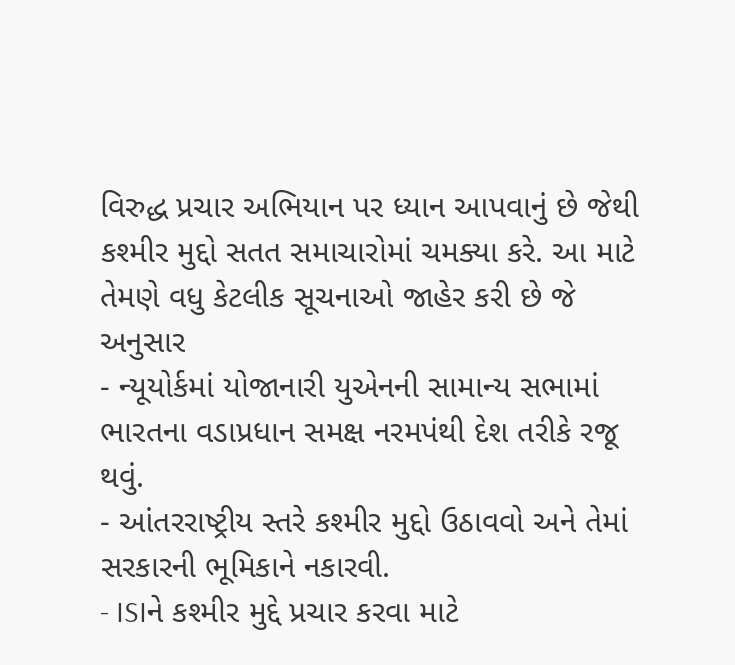વિરુદ્ધ પ્રચાર અભિયાન પર ધ્યાન આપવાનું છે જેથી કશ્મીર મુદ્દો સતત સમાચારોમાં ચમક્યા કરે. આ માટે તેમણે વધુ કેટલીક સૂચનાઓ જાહેર કરી છે જે અનુસાર
- ન્યૂયોર્કમાં યોજાનારી યુએનની સામાન્ય સભામાં ભારતના વડાપ્રધાન સમક્ષ નરમપંથી દેશ તરીકે રજૂ થવું.
- આંતરરાષ્ટ્રીય સ્તરે કશ્મીર મુદ્દો ઉઠાવવો અને તેમાં સરકારની ભૂમિકાને નકારવી.
- ISIને કશ્મીર મુદ્દે પ્રચાર કરવા માટે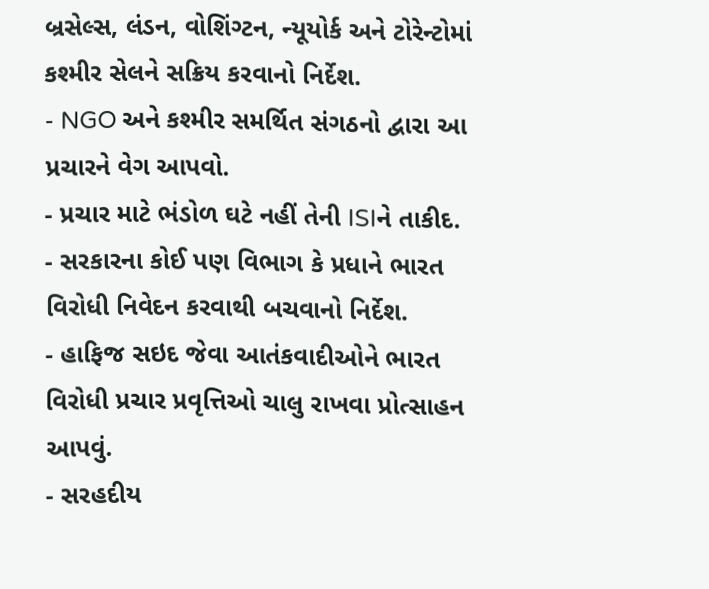બ્રસેલ્સ, લંડન, વોશિંગ્ટન, ન્યૂયોર્ક અને ટોરેન્ટોમાં કશ્મીર સેલને સક્રિય કરવાનો નિર્દેશ.
- NGO અને કશ્મીર સમર્થિત સંગઠનો દ્વારા આ પ્રચારને વેગ આપવો.
- પ્રચાર માટે ભંડોળ ઘટે નહીં તેની ISIને તાકીદ.
- સરકારના કોઈ પણ વિભાગ કે પ્રધાને ભારત વિરોધી નિવેદન કરવાથી બચવાનો નિર્દેશ.
- હાફિજ સઇદ જેવા આતંકવાદીઓને ભારત વિરોધી પ્રચાર પ્રવૃત્તિઓ ચાલુ રાખવા પ્રોત્સાહન આપવું.
- સરહદીય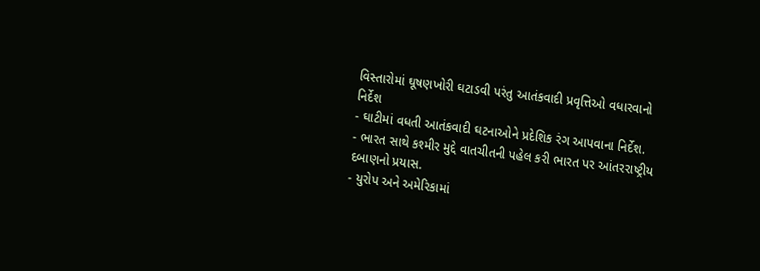વિસ્તારોમાં ઘૂષણખોરી ઘટાડવી પરંતુ આતંકવાદી પ્રવૃત્તિઓ વધારવાનો નિર્દેશ
- ઘાટીમાં વધતી આતંકવાદી ઘટનાઓને પ્રદેશિક રંગ આપવાના નિર્દેશ.
- ભારત સાથે કશ્મીર મુદ્દે વાતચીતની પહેલ કરી ભારત પર આંતરરાષ્ટ્રીય દબાણનો પ્રયાસ.
- યુરોપ અને અમેરિકામાં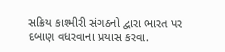સક્રિય કાશ્મીરી સંગઠનો દ્વારા ભારત પર દબાણ વધરવાના પ્રયાસ કરવા.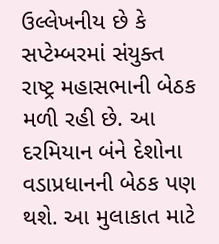ઉલ્લેખનીય છે કે સપ્ટેમ્બરમાં સંયુક્ત રાષ્ટ્ર મહાસભાની બેઠક મળી રહી છે. આ દરમિયાન બંને દેશોના વડાપ્રધાનની બેઠક પણ થશે. આ મુલાકાત માટે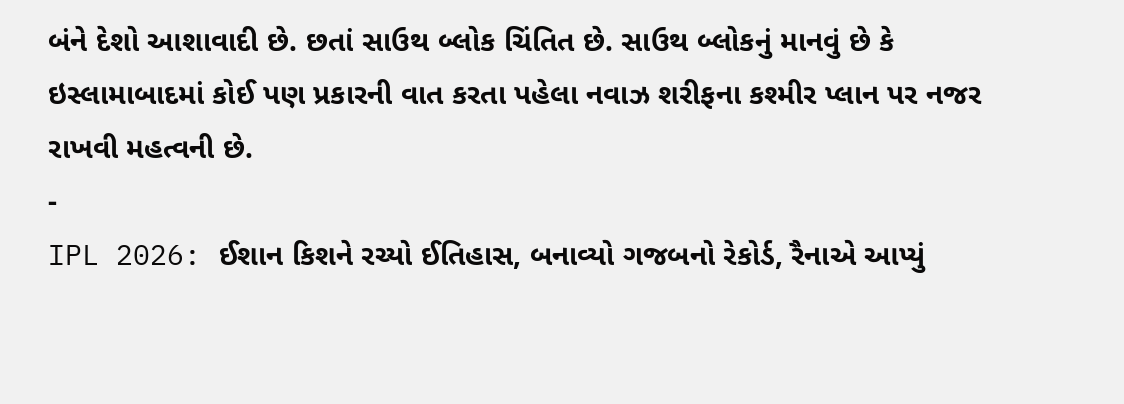બંને દેશો આશાવાદી છે. છતાં સાઉથ બ્લોક ચિંતિત છે. સાઉથ બ્લોકનું માનવું છે કે ઇસ્લામાબાદમાં કોઈ પણ પ્રકારની વાત કરતા પહેલા નવાઝ શરીફના કશ્મીર પ્લાન પર નજર રાખવી મહત્વની છે.
-
IPL 2026: ઈશાન કિશને રચ્યો ઈતિહાસ, બનાવ્યો ગજબનો રેકોર્ડ, રૈનાએ આપ્યું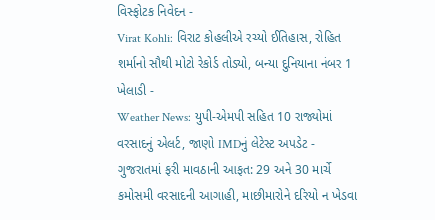વિસ્ફોટક નિવેદન -
Virat Kohli: વિરાટ કોહલીએ રચ્યો ઈતિહાસ, રોહિત શર્માનો સૌથી મોટો રેકોર્ડ તોડ્યો, બન્યા દુનિયાના નંબર 1 ખેલાડી -
Weather News: યુપી-એમપી સહિત 10 રાજ્યોમાં વરસાદનું એલર્ટ, જાણો IMDનું લેટેસ્ટ અપડેટ -
ગુજરાતમાં ફરી માવઠાની આફત: 29 અને 30 માર્ચે કમોસમી વરસાદની આગાહી, માછીમારોને દરિયો ન ખેડવા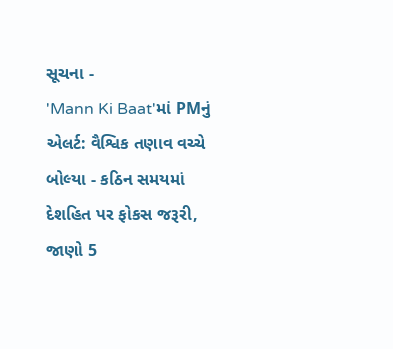સૂચના -
'Mann Ki Baat'માં PMનું એલર્ટ: વૈશ્વિક તણાવ વચ્ચે બોલ્યા - કઠિન સમયમાં દેશહિત પર ફોકસ જરૂરી, જાણો 5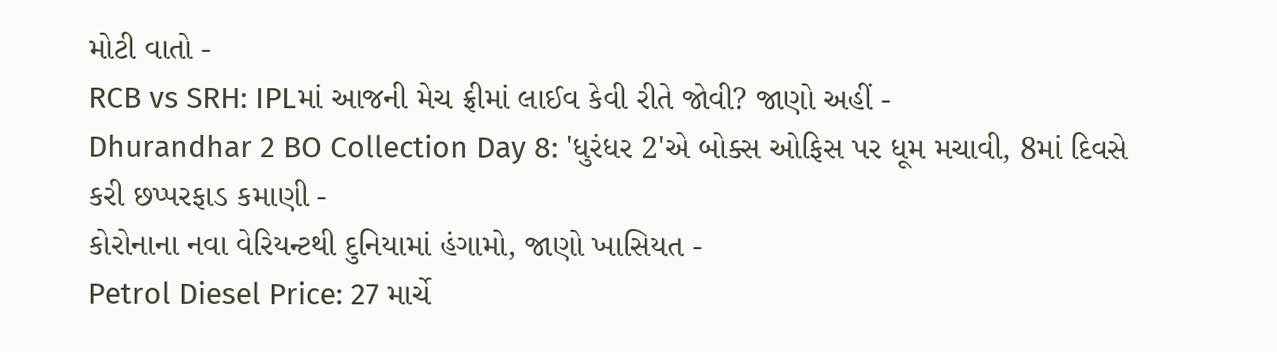મોટી વાતો -
RCB vs SRH: IPLમાં આજની મેચ ફ્રીમાં લાઈવ કેવી રીતે જોવી? જાણો અહીં -
Dhurandhar 2 BO Collection Day 8: 'ધુરંધર 2'એ બોક્સ ઓફિસ પર ધૂમ મચાવી, 8માં દિવસે કરી છપ્પરફાડ કમાણી -
કોરોનાના નવા વેરિયન્ટથી દુનિયામાં હંગામો, જાણો ખાસિયત -
Petrol Diesel Price: 27 માર્ચે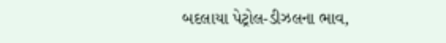બદલાયા પેટ્રોલ-ડીઝલના ભાવ,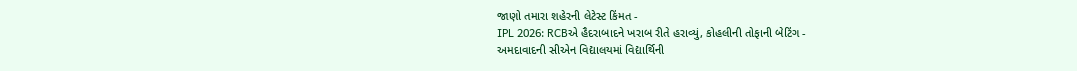જાણો તમારા શહેરની લેટેસ્ટ કિંમત -
IPL 2026: RCBએ હૈદરાબાદને ખરાબ રીતે હરાવ્યું, કોહલીની તોફાની બેટિંગ -
અમદાવાદની સીએન વિદ્યાલયમાં વિદ્યાર્થિની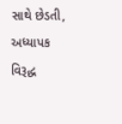સાથે છેડતી, અધ્યાપક વિરૂદ્ધ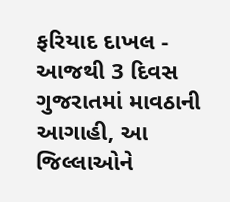ફરિયાદ દાખલ -
આજથી 3 દિવસ ગુજરાતમાં માવઠાની આગાહી, આ જિલ્લાઓને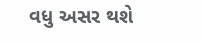વધુ અસર થશે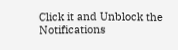Click it and Unblock the Notifications